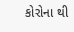કોરોના થી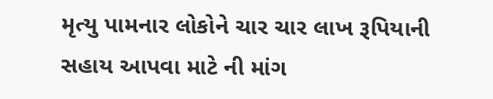મૃત્યુ પામનાર લોકોને ચાર ચાર લાખ રૂપિયાની સહાય આપવા માટે ની માંગ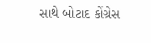સાથે બોટાદ કોંગ્રેસ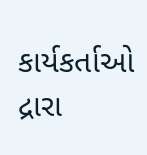કાર્યકર્તાઓ દ્રારા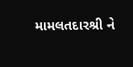મામલતદારશ્રી ને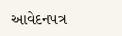આવેદનપત્ર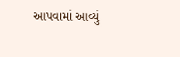આપવામાં આવ્યું